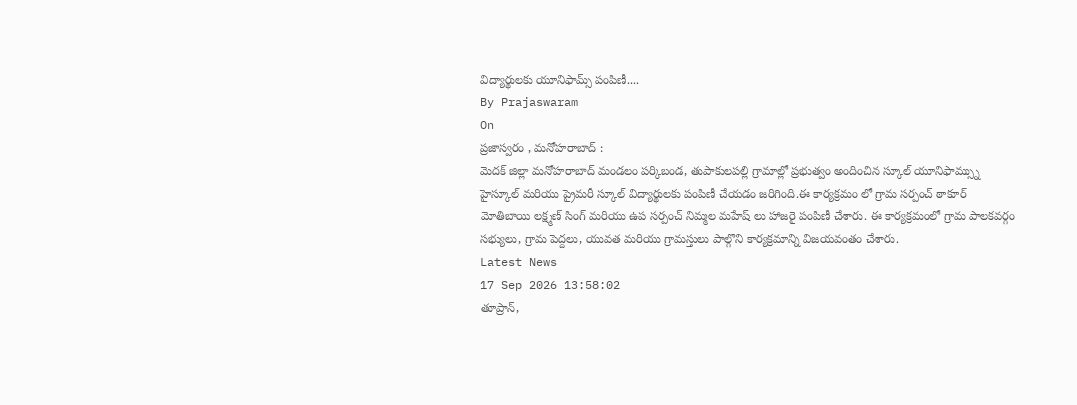విద్యార్థులకు యూనిఫామ్స్ పంపిణీ....
By Prajaswaram
On
ప్రజాస్వరం , మనోహరాబాద్ :
మెదక్ జిల్లా మనోహరాబాద్ మండలం పర్కిబండ, తుపాకులపల్లి గ్రామాల్లో ప్రభుత్వం అందించిన స్కూల్ యూనిఫామ్స్ను హైస్కూల్ మరియు ప్రైమరీ స్కూల్ విద్యార్థులకు పంపిణీ చేయడం జరిగింది.ఈ కార్యక్రమం లో గ్రామ సర్పంచ్ ఠాకూర్ మోతిబాయి లక్ష్మణ్ సింగ్ మరియు ఉప సర్పంచ్ నిమ్మల మహేష్ లు హాజరై పంపిణీ చేశారు. ఈ కార్యక్రమంలో గ్రామ పాలకవర్గం సభ్యులు, గ్రామ పెద్దలు, యువత మరియు గ్రామస్తులు పాల్గొని కార్యక్రమాన్ని విజయవంతం చేశారు.
Latest News
17 Sep 2026 13:58:02
తూప్రాన్,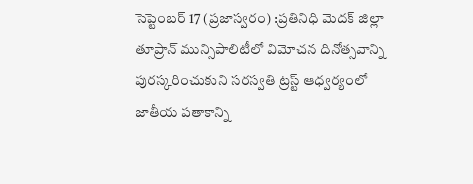సెప్టెంబర్ 17 (ప్రజాస్వరం) :ప్రతినిధి మెదక్ జిల్లా తూప్రాన్ మున్సిపాలిటీలో విమోచన దినోత్సవాన్ని పురస్కరించుకుని సరస్వతి ట్రస్ట్ ఆధ్వర్యంలో జాతీయ పతాకాన్ని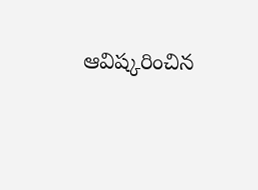ఆవిష్కరించిన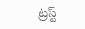ట్రస్ట్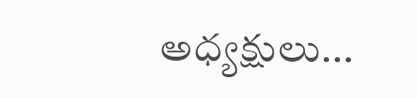అధ్యక్షులు...